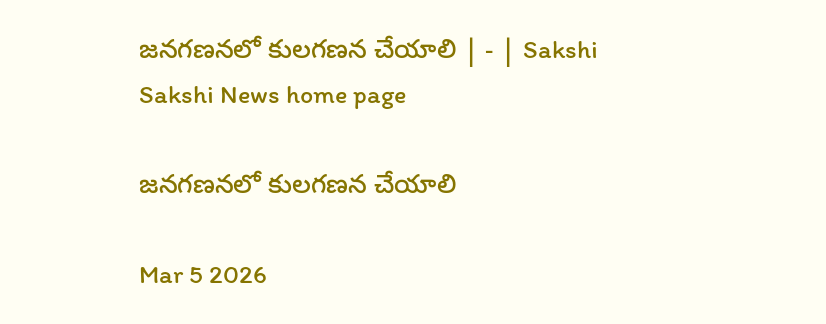జనగణనలో కులగణన చేయాలి | - | Sakshi
Sakshi News home page

జనగణనలో కులగణన చేయాలి

Mar 5 2026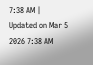7:38 AM | Updated on Mar 5 2026 7:38 AM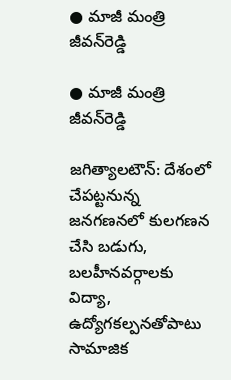● మాజీ మంత్రి జీవన్‌రెడ్డి

● మాజీ మంత్రి జీవన్‌రెడ్డి

జగిత్యాలటౌన్‌: దేశంలో చేపట్టనున్న జనగణనలో కులగణన చేసి బడుగు, బలహీనవర్గాలకు విద్యా, ఉద్యోగకల్పనతోపాటు సామాజిక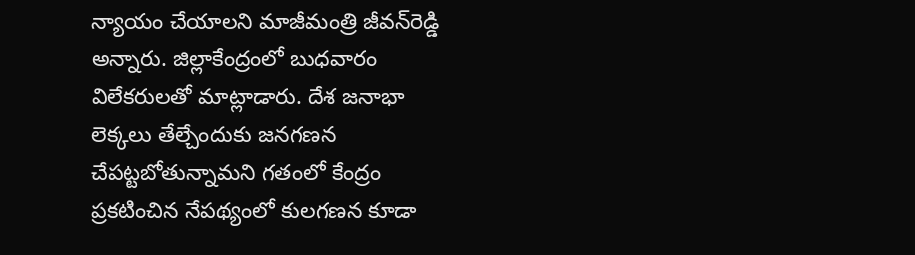న్యాయం చేయాలని మాజీమంత్రి జీవన్‌రెడ్డి అన్నారు. జిల్లాకేంద్రంలో బుధవారం విలేకరులతో మాట్లాడారు. దేశ జనాభా లెక్కలు తేల్చేందుకు జనగణన చేపట్టబోతున్నామని గతంలో కేంద్రం ప్రకటించిన నేపథ్యంలో కులగణన కూడా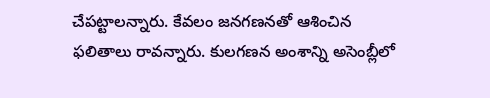చేపట్టాలన్నారు. కేవలం జనగణనతో ఆశించిన ఫలితాలు రావన్నారు. కులగణన అంశాన్ని అసెంబ్లీలో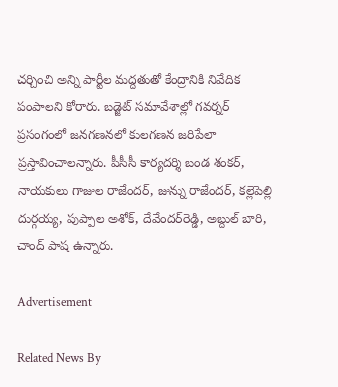చర్చించి అన్ని పార్టీల మద్దతుతో కేంద్రానికి నివేదిక పంపాలని కోరారు. బడ్జెట్‌ సమావేశాల్లో గవర్నర్‌ ప్రసంగంలో జనగణనలో కులగణన జరిపేలా ప్రస్తావించాలన్నారు. పీసీసీ కార్యదర్శి బండ శంకర్‌, నాయకులు గాజుల రాజేందర్‌, జున్ను రాజేందర్‌, కల్లెపెల్లి దుర్గయ్య, పుప్పాల అశోక్‌, దేవేందర్‌రెడ్డి, అబ్దుల్‌ బారి, చాంద్‌ పాష ఉన్నారు.

Advertisement

Related News By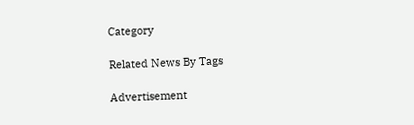Category

Related News By Tags

Advertisement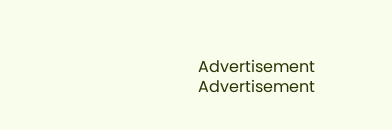Advertisement
Advertisement